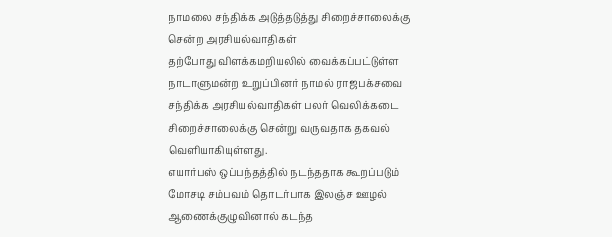நாமலை சந்திக்க அடுத்தடுத்து சிறைச்சாலைக்கு சென்ற அரசியல்வாதிகள்
தற்போது விளக்கமறியலில் வைக்கப்பட்டுள்ள நாடாளுமன்ற உறுப்பினர் நாமல் ராஜபக்சவை சந்திக்க அரசியல்வாதிகள் பலர் வெலிக்கடை சிறைச்சாலைக்கு சென்று வருவதாக தகவல் வெளியாகியுள்ளது.
எயார்பஸ் ஒப்பந்தத்தில் நடந்ததாக கூறப்படும் மோசடி சம்பவம் தொடர்பாக இலஞ்ச ஊழல் ஆணைக்குழுவினால் கடந்த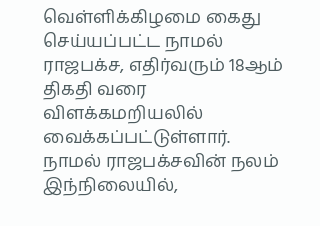வெள்ளிக்கிழமை கைது செய்யப்பட்ட நாமல் ராஜபக்ச, எதிர்வரும் 18ஆம் திகதி வரை விளக்கமறியலில் வைக்கப்பட்டுள்ளார்.
நாமல் ராஜபக்சவின் நலம்
இந்நிலையில்,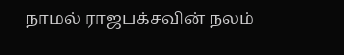நாமல் ராஜபக்சவின் நலம்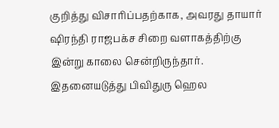குறித்து விசாரிப்பதற்காக, அவரது தாயார் ஷிரந்தி ராஜபக்ச சிறை வளாகத்திற்கு இன்று காலை சென்றிருந்தார்.
இதனையடுத்து பிவிதுரு ஹெல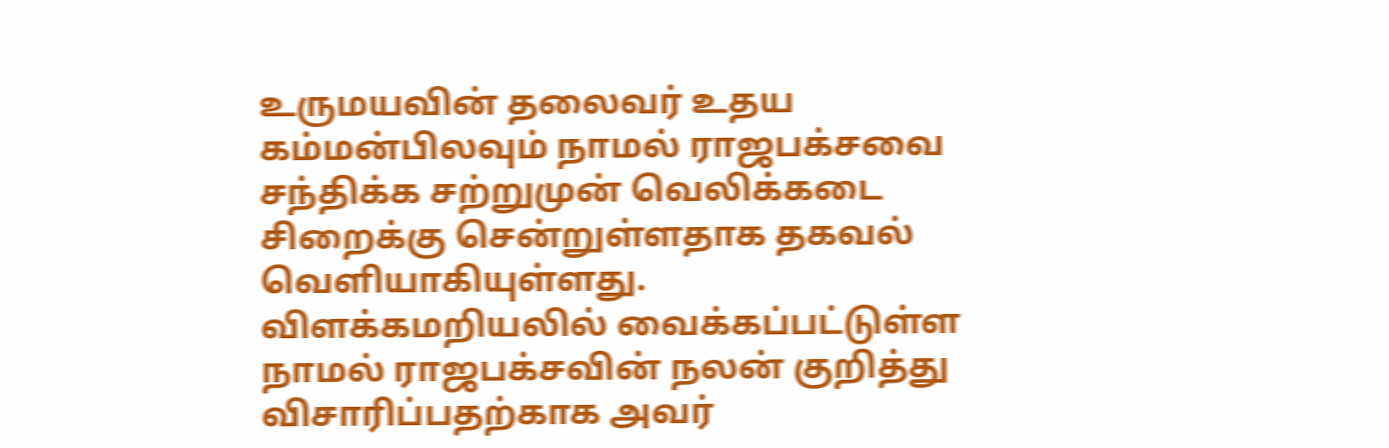உருமயவின் தலைவர் உதய கம்மன்பிலவும் நாமல் ராஜபக்சவை சந்திக்க சற்றுமுன் வெலிக்கடை சிறைக்கு சென்றுள்ளதாக தகவல் வெளியாகியுள்ளது.
விளக்கமறியலில் வைக்கப்பட்டுள்ள நாமல் ராஜபக்சவின் நலன் குறித்து விசாரிப்பதற்காக அவர்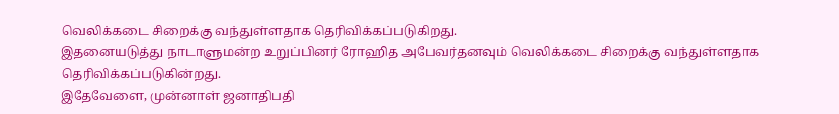வெலிக்கடை சிறைக்கு வந்துள்ளதாக தெரிவிக்கப்படுகிறது.
இதனையடுத்து நாடாளுமன்ற உறுப்பினர் ரோஹித அபேவர்தனவும் வெலிக்கடை சிறைக்கு வந்துள்ளதாக தெரிவிக்கப்படுகின்றது.
இதேவேளை, முன்னாள் ஜனாதிபதி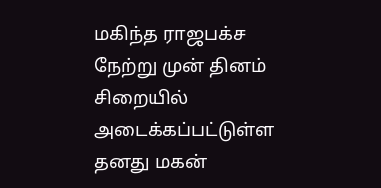மகிந்த ராஜபக்ச நேற்று முன் தினம் சிறையில் அடைக்கப்பட்டுள்ள தனது மகன்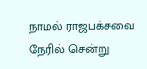நாமல் ராஜபக்சவை நேரில் சென்று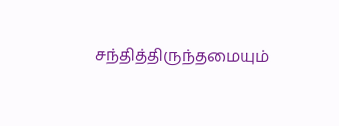சந்தித்திருந்தமையும்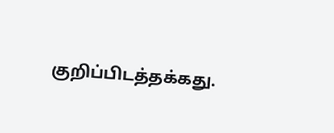குறிப்பிடத்தக்கது.